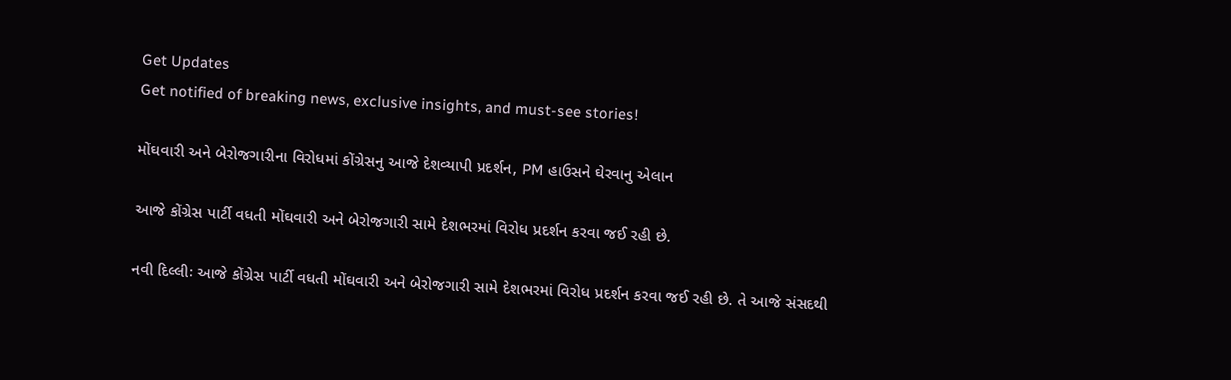Get Updates
Get notified of breaking news, exclusive insights, and must-see stories!

મોંઘવારી અને બેરોજગારીના વિરોધમાં કોંગ્રેસનુ આજે દેશવ્યાપી પ્રદર્શન, PM હાઉસને ઘેરવાનુ એલાન

આજે કોંગ્રેસ પાર્ટી વધતી મોંઘવારી અને બેરોજગારી સામે દેશભરમાં વિરોધ પ્રદર્શન કરવા જઈ રહી છે.

નવી દિલ્લીઃ આજે કોંગ્રેસ પાર્ટી વધતી મોંઘવારી અને બેરોજગારી સામે દેશભરમાં વિરોધ પ્રદર્શન કરવા જઈ રહી છે. તે આજે સંસદથી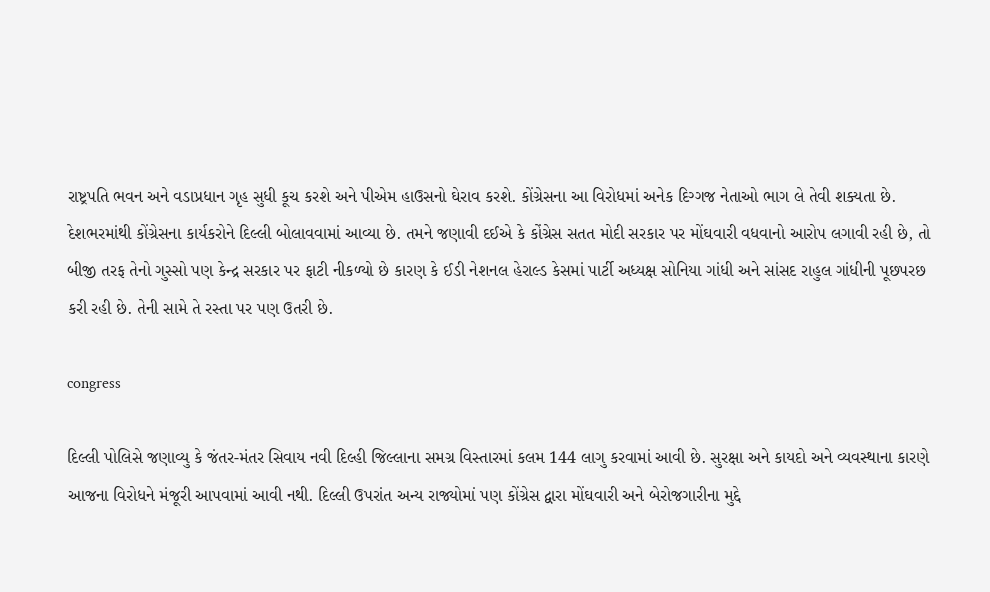રાષ્ટ્રપતિ ભવન અને વડાપ્રધાન ગૃહ સુધી કૂચ કરશે અને પીએમ હાઉસનો ઘેરાવ કરશે. કોંગ્રેસના આ વિરોધમાં અનેક દિગ્ગજ નેતાઓ ભાગ લે તેવી શક્યતા છે. દેશભરમાંથી કોંગ્રેસના કાર્યકરોને દિલ્લી બોલાવવામાં આવ્યા છે. તમને જણાવી દઈએ કે કોંગ્રેસ સતત મોદી સરકાર પર મોંઘવારી વધવાનો આરોપ લગાવી રહી છે, તો બીજી તરફ તેનો ગુસ્સો પણ કેન્દ્ર સરકાર પર ફાટી નીકળ્યો છે કારણ કે ઈડી નેશનલ હેરાલ્ડ કેસમાં પાર્ટી અધ્યક્ષ સોનિયા ગાંધી અને સાંસદ રાહુલ ગાંધીની પૂછપરછ કરી રહી છે. તેની સામે તે રસ્તા પર પણ ઉતરી છે.

congress

દિલ્લી પોલિસે જણાવ્યુ કે જંતર-મંતર સિવાય નવી દિલ્હી જિલ્લાના સમગ્ર વિસ્તારમાં કલમ 144 લાગુ કરવામાં આવી છે. સુરક્ષા અને કાયદો અને વ્યવસ્થાના કારણે આજના વિરોધને મંજૂરી આપવામાં આવી નથી. દિલ્લી ઉપરાંત અન્ય રાજ્યોમાં પણ કોંગ્રેસ દ્વારા મોંઘવારી અને બેરોજગારીના મુદ્દે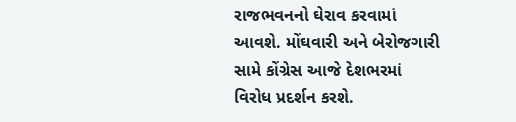રાજભવનનો ઘેરાવ કરવામાં આવશે. મોંઘવારી અને બેરોજગારી સામે કોંગ્રેસ આજે દેશભરમાં વિરોધ પ્રદર્શન કરશે.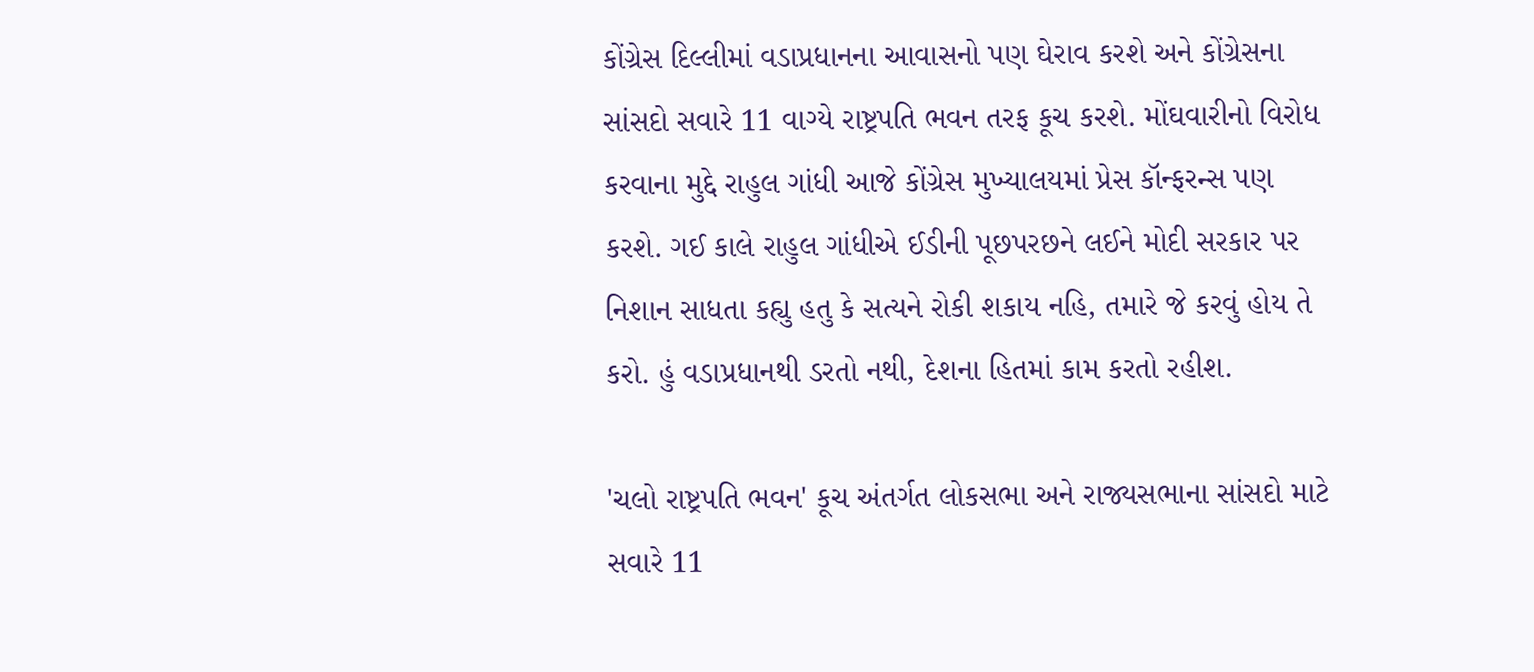કોંગ્રેસ દિલ્લીમાં વડાપ્રધાનના આવાસનો પણ ઘેરાવ કરશે અને કોંગ્રેસના સાંસદો સવારે 11 વાગ્યે રાષ્ટ્રપતિ ભવન તરફ કૂચ કરશે. મોંઘવારીનો વિરોધ કરવાના મુદ્દે રાહુલ ગાંધી આજે કોંગ્રેસ મુખ્યાલયમાં પ્રેસ કૉન્ફરન્સ પણ કરશે. ગઈ કાલે રાહુલ ગાંધીએ ઈડીની પૂછપરછને લઈને મોદી સરકાર પર નિશાન સાધતા કહ્યુ હતુ કે સત્યને રોકી શકાય નહિ, તમારે જે કરવું હોય તે કરો. હું વડાપ્રધાનથી ડરતો નથી, દેશના હિતમાં કામ કરતો રહીશ.

'ચલો રાષ્ટ્રપતિ ભવન' કૂચ અંતર્ગત લોકસભા અને રાજ્યસભાના સાંસદો માટે સવારે 11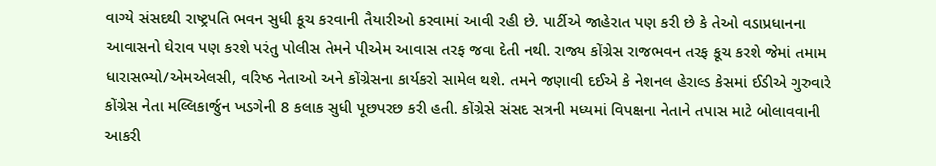વાગ્યે સંસદથી રાષ્ટ્રપતિ ભવન સુધી કૂચ કરવાની તૈયારીઓ કરવામાં આવી રહી છે. પાર્ટીએ જાહેરાત પણ કરી છે કે તેઓ વડાપ્રધાનના આવાસનો ઘેરાવ પણ કરશે પરંતુ પોલીસ તેમને પીએમ આવાસ તરફ જવા દેતી નથી. રાજ્ય કોંગ્રેસ રાજભવન તરફ કૂચ કરશે જેમાં તમામ ધારાસભ્યો/એમએલસી, વરિષ્ઠ નેતાઓ અને કોંગ્રેસના કાર્યકરો સામેલ થશે. તમને જણાવી દઈએ કે નેશનલ હેરાલ્ડ કેસમાં ઈડીએ ગુરુવારે કોંગ્રેસ નેતા મલ્લિકાર્જુન ખડગેની 8 કલાક સુધી પૂછપરછ કરી હતી. કોંગ્રેસે સંસદ સત્રની મધ્યમાં વિપક્ષના નેતાને તપાસ માટે બોલાવવાની આકરી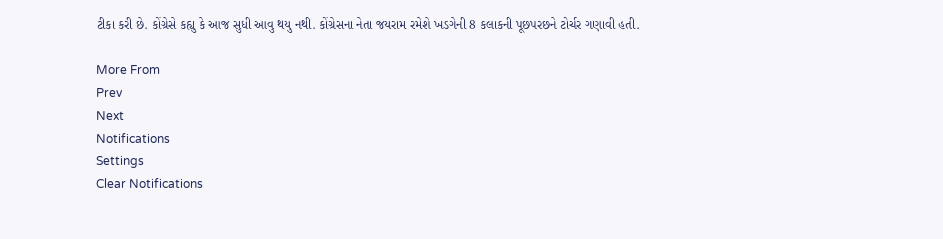ટીકા કરી છે. કોંગ્રેસે કહ્યુ કે આજ સુધી આવુ થયુ નથી. કોંગ્રેસના નેતા જયરામ રમેશે ખડગેની 8 કલાકની પૂછપરછને ટોર્ચર ગણાવી હતી.

More From
Prev
Next
Notifications
Settings
Clear Notifications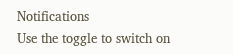Notifications
Use the toggle to switch on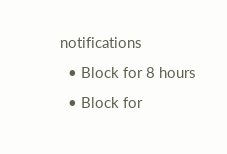notifications
  • Block for 8 hours
  • Block for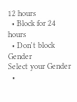12 hours
  • Block for 24 hours
  • Don't block
Gender
Select your Gender
  •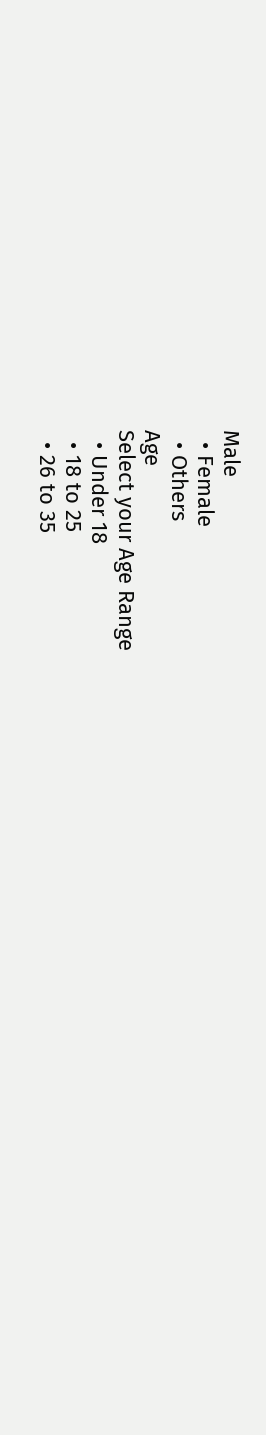Male
  • Female
  • Others
Age
Select your Age Range
  • Under 18
  • 18 to 25
  • 26 to 35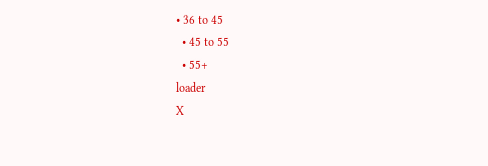• 36 to 45
  • 45 to 55
  • 55+
loader
X